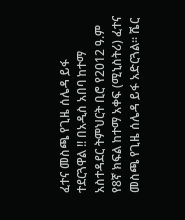ፈተና መስጫ የጊዜ ሰሌዳ ይፋ ተደርጓዋል !! በአዲስ አበባ ከተማ አስተዳደር ትምህርት ቢሮ የ2012 ዓ.ም የ8ኛ ክፍል ከተማ አቀፍ (ሚኒስትሪ) ፈተና መስጫ የጊዜ ሰሌዳ ይፋ አድርጓል። ሼር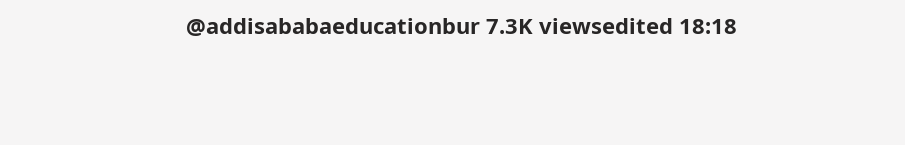@addisababaeducationbur 7.3K viewsedited 18:18